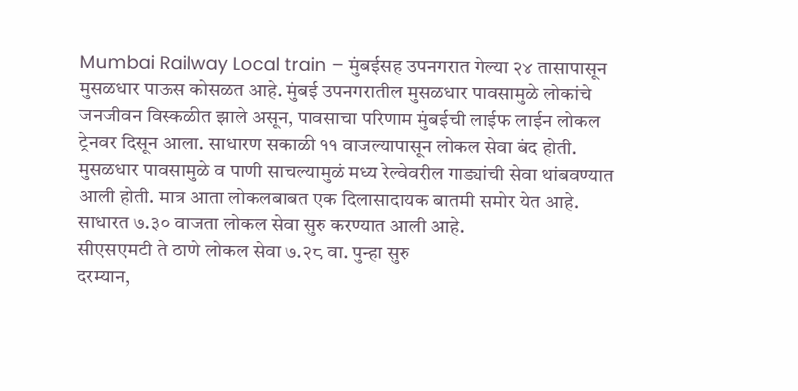Mumbai Railway Local train – मुंबईसह उपनगरात गेल्या २४ तासापासून मुसळधार पाऊस कोसळत आहे. मुंबई उपनगरातील मुसळधार पावसामुळे लोकांचे जनजीवन विस्कळीत झाले असून, पावसाचा परिणाम मुंबईची लाईफ लाईन लोकल ट्रेनवर दिसून आला. साधारण सकाळी ११ वाजल्यापासून लोकल सेवा बंद होती. मुसळधार पावसामुळे व पाणी साचल्यामुळं मध्य रेल्वेवरील गाड्यांची सेवा थांबवण्यात आली होती. मात्र आता लोकलबाबत एक दिलासादायक बातमी समोर येत आहे. साधारत ७.३० वाजता लोकल सेवा सुरु करण्यात आली आहे.
सीएसएमटी ते ठाणे लोकल सेवा ७.२८ वा. पुन्हा सुरु
दरम्यान,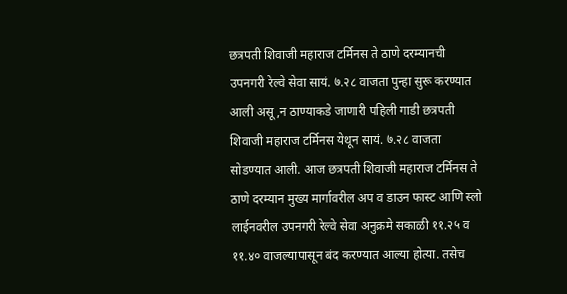छत्रपती शिवाजी महाराज टर्मिनस ते ठाणे दरम्यानची उपनगरी रेल्वे सेवा सायं. ७.२८ वाजता पुन्हा सुरू करण्यात आली असू,न ठाण्याकडे जाणारी पहिली गाडी छत्रपती शिवाजी महाराज टर्मिनस येथून सायं. ७.२८ वाजता सोडण्यात आली. आज छत्रपती शिवाजी महाराज टर्मिनस ते ठाणे दरम्यान मुख्य मार्गावरील अप व डाउन फास्ट आणि स्लो लाईनवरील उपनगरी रेल्वे सेवा अनुक्रमे सकाळी ११.२५ व ११.४० वाजल्यापासून बंद करण्यात आल्या होत्या. तसेच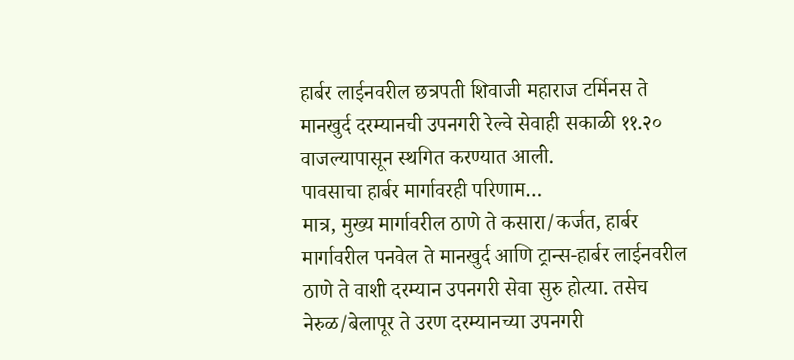हार्बर लाईनवरील छत्रपती शिवाजी महाराज टर्मिनस ते मानखुर्द दरम्यानची उपनगरी रेल्वे सेवाही सकाळी ११.२० वाजल्यापासून स्थगित करण्यात आली.
पावसाचा हार्बर मार्गावरही परिणाम…
मात्र, मुख्य मार्गावरील ठाणे ते कसारा/कर्जत, हार्बर मार्गावरील पनवेल ते मानखुर्द आणि ट्रान्स-हार्बर लाईनवरील ठाणे ते वाशी दरम्यान उपनगरी सेवा सुरु होत्या. तसेच नेरुळ/बेलापूर ते उरण दरम्यानच्या उपनगरी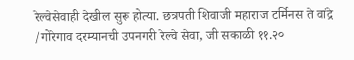रेल्वेसेवाही देखील सुरू होत्या. छत्रपती शिवाजी महाराज टर्मिनस ते वांद्रे /गोरेगाव दरम्यानची उपनगरी रेल्वे सेवा, जी सकाळी ११.२०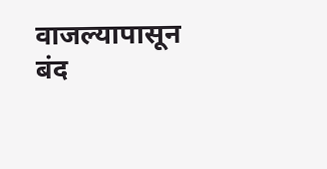वाजल्यापासून बंद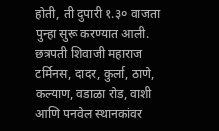होती, ती दुपारी १.३० वाजता पुन्हा सुरू करण्यात आली.
छत्रपती शिवाजी महाराज टर्मिनस, दादर, कुर्ला, ठाणे, कल्याण, वडाळा रोड, वाशी आणि पनवेल स्थानकांवर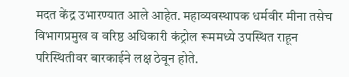मदत केंद्र उभारण्यात आले आहेत. महाव्यवस्थापक धर्मवीर मीना तसेच विभागप्रमुख व वरिष्ठ अधिकारी कंट्रोल रूममध्ये उपस्थित राहून परिस्थितीवर बारकाईने लक्ष ठेवून होते.